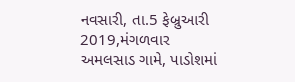નવસારી, તા.5 ફેબ્રુઆરી 2019,મંગળવાર
અમલસાડ ગામે, પાડોશમાં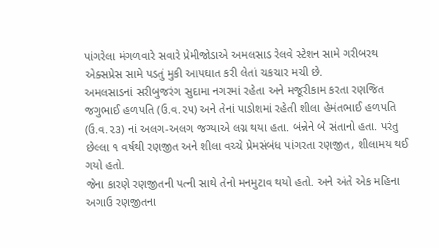પાંગરેલા મંગળવારે સવારે પ્રેમીજોડાએ અમલસાડ રેલવે સ્ટેશન સામે ગરીબરથ એક્સપ્રેસ સામે પડતું મુકી આપઘાત કરી લેતાં ચકચાર મચી છે.
અમલસાડનાં સરીબુજરંગ સુદામા નગરમાં રહેતા અને મજૂરીકામ કરતા રણજિત જગુભાઈ હળપતિ (ઉ.વ.૨૫) અને તેનાં પાડોશમાં રહેતી શીલા હેમંતભાઈ હળપતિ (ઉ.વ.૨૩) નાં અલગ-અલગ જગ્યાએ લગ્ન થયા હતા. બંન્નેને બે સંતાનો હતા. પરંતુ છેલ્લા ૧ વર્ષથી રણજીત અને શીલા વચ્ચે પ્રેમસંબંધ પાંગરતા રણજીત, શીલામય થઈ ગયો હતો.
જેના કારણે રણજીતની પત્ની સાથે તેનો મનમુટાવ થયો હતો. અને અંતે એક મહિના અગાઉ રણજીતના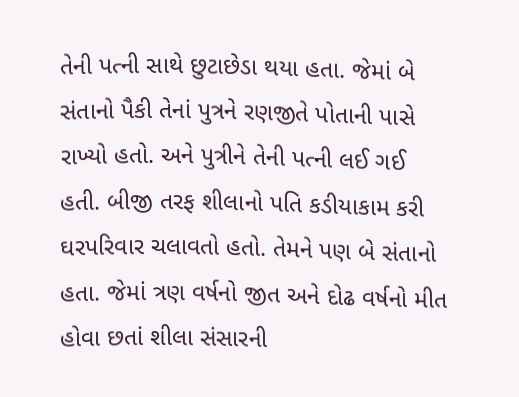તેની પત્ની સાથે છુટાછેડા થયા હતા. જેમાં બે સંતાનો પૈકી તેનાં પુત્રને રણજીતે પોતાની પાસે રાખ્યો હતો. અને પુત્રીને તેની પત્ની લઈ ગઈ હતી. બીજી તરફ શીલાનો પતિ કડીયાકામ કરી ઘરપરિવાર ચલાવતો હતો. તેમને પણ બે સંતાનો હતા. જેમાં ત્રણ વર્ષનો જીત અને દોઢ વર્ષનો મીત હોવા છતાં શીલા સંસારની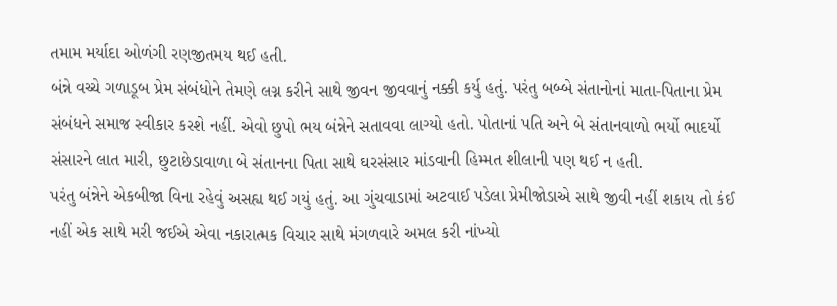તમામ મર્યાદા ઓળંગી રણજીતમય થઈ હતી.
બંન્ને વચ્ચે ગળાડૂબ પ્રેમ સંબંધોને તેમણે લગ્ન કરીને સાથે જીવન જીવવાનું નક્કી કર્યુ હતું. પરંતુ બબ્બે સંતાનોનાં માતા-પિતાના પ્રેમ સંબંધને સમાજ સ્વીકાર કરશે નહીં. એવો છુપો ભય બંન્નેને સતાવવા લાગ્યો હતો. પોતાનાં પતિ અને બે સંતાનવાળો ભર્યો ભાદર્યો સંસારને લાત મારી, છુટાછેડાવાળા બે સંતાનના પિતા સાથે ઘરસંસાર માંડવાની હિમ્મત શીલાની પણ થઈ ન હતી.
પરંતુ બંન્નેને એકબીજા વિના રહેવું અસહ્ય થઈ ગયું હતું. આ ગુંચવાડામાં અટવાઈ પડેલા પ્રેમીજોડાએ સાથે જીવી નહીં શકાય તો કંઈ નહીં એક સાથે મરી જઈએ એવા નકારાત્મક વિચાર સાથે મંગળવારે અમલ કરી નાંખ્યો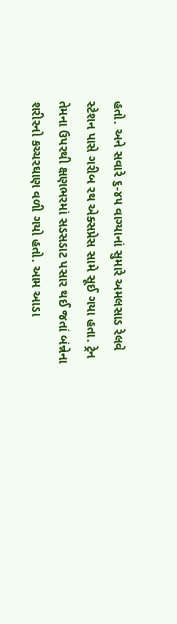હતો. અને સવારે ૬-૪૫ વાગ્યાનાં સુમારે અમલસાડ રેલવે સ્ટેશન પાસે ગરીબ રથ એક્સપ્રેસ સામે સૂઈ ગયા હતા. ટ્રેન તેમના ઉપરથી ક્ષણભરમાં સડસડાટ પસાર થઈ જતાં બંન્નેના શરીરનો કચ્ચરઘાણ વળી ગયો હતો. આમ આડા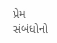પ્રેમ સંબંધોનો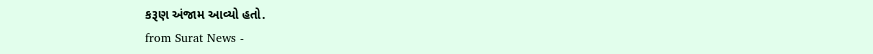કરૂણ અંજામ આવ્યો હતો.
from Surat News -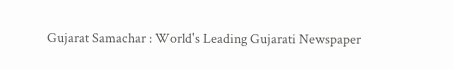Gujarat Samachar : World's Leading Gujarati Newspaper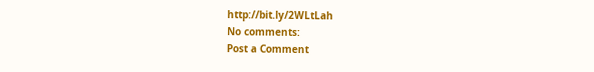http://bit.ly/2WLtLah
No comments:
Post a Comment